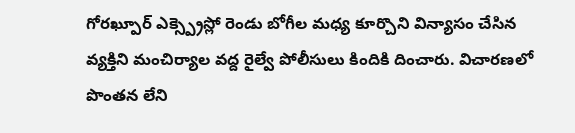గోరఖ్పూర్ ఎక్స్ప్రెస్లో రెండు బోగీల మధ్య కూర్చొని విన్యాసం చేసిన వ్యక్తిని మంచిర్యాల వద్ద రైల్వే పోలీసులు కిందికి దించారు. విచారణలో పొంతన లేని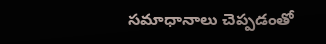సమాధానాలు చెప్పడంతో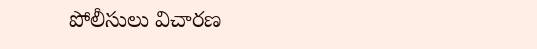పోలీసులు విచారణ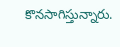కొనసాగిస్తున్నారు.